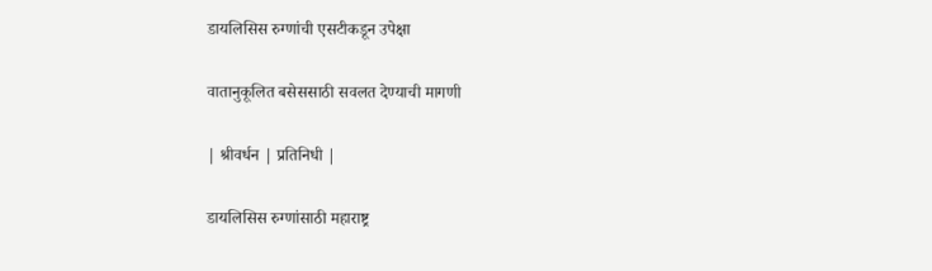डायलिसिस रुग्णांची एसटीकडून उपेक्षा

वातानुकूलित बसेससाठी सवलत देण्याची मागणी

| श्रीवर्धन | प्रतिनिधी |

डायलिसिस रुग्णांसाठी महाराष्ट्र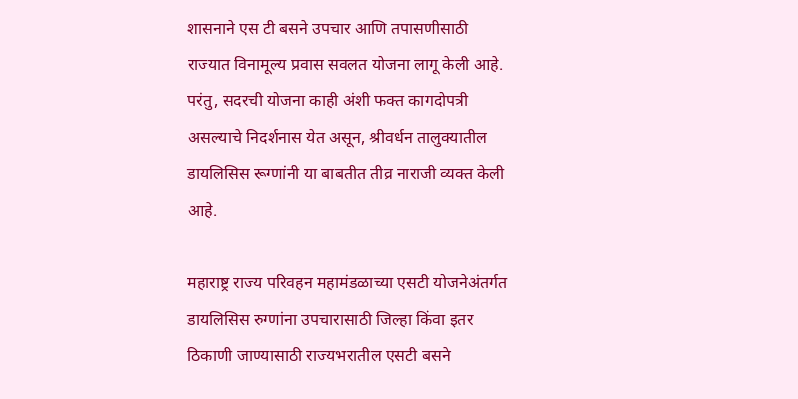शासनाने एस टी बसने उपचार आणि तपासणीसाठी राज्यात विनामूल्य प्रवास सवलत योजना लागू केली आहे. परंतु, सदरची योजना काही अंशी फक्त कागदोपत्री असल्याचे निदर्शनास येत असून, श्रीवर्धन तालुक्यातील डायलिसिस रूग्णांनी या बाबतीत तीव्र नाराजी व्यक्त केली आहे.

महाराष्ट्र राज्य परिवहन महामंडळाच्या एसटी योजनेअंतर्गत डायलिसिस रुग्णांना उपचारासाठी जिल्हा किंवा इतर ठिकाणी जाण्यासाठी राज्यभरातील एसटी बसने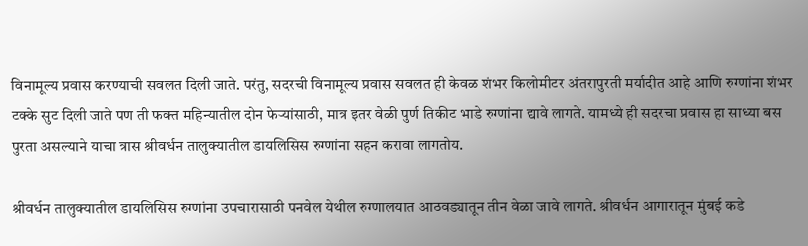विनामूल्य प्रवास करण्याची सवलत दिली जाते. परंतु, सदरची विनामूल्य प्रवास सवलत ही केवळ शंभर किलोमीटर अंतरापुरती मर्यादीत आहे आणि रुग्णांना शंभर टक्के सुट दिली जाते पण ती फक्त महिन्यातील दोन फेऱ्यांसाठी, मात्र इतर वेळी पुर्ण तिकीट भाडे रुग्णांना द्यावे लागते. यामध्ये ही सदरचा प्रवास हा साध्या बस पुरता असल्याने याचा त्रास श्रीवर्धन तालुक्यातील डायलिसिस रुग्णांना सहन करावा लागतोय.

श्रीवर्धन तालुक्यातील डायलिसिस रुग्णांना उपचारासाठी पनवेल येथील रुग्णालयात आठवड्यातून तीन वेळा जावे लागते. श्रीवर्धन आगारातून मुंबई कडे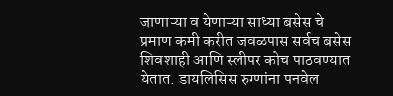जाणाऱ्या व येणाऱ्या साध्या बसेस चे प्रमाण कमी करीत जवळपास सर्वच बसेस शिवशाही आणि स्लीपर कोच पाठवण्यात येतात. डायलिसिस रुग्णांना पनवेल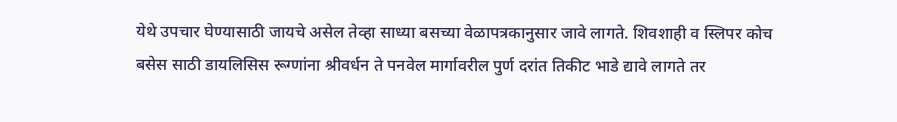येथे उपचार घेण्यासाठी जायचे असेल तेव्हा साध्या बसच्या वेळापत्रकानुसार जावे लागते. शिवशाही व स्लिपर कोच बसेस साठी डायलिसिस रूग्णांना श्रीवर्धन ते पनवेल मार्गावरील पुर्ण दरांत तिकीट भाडे द्यावे लागते तर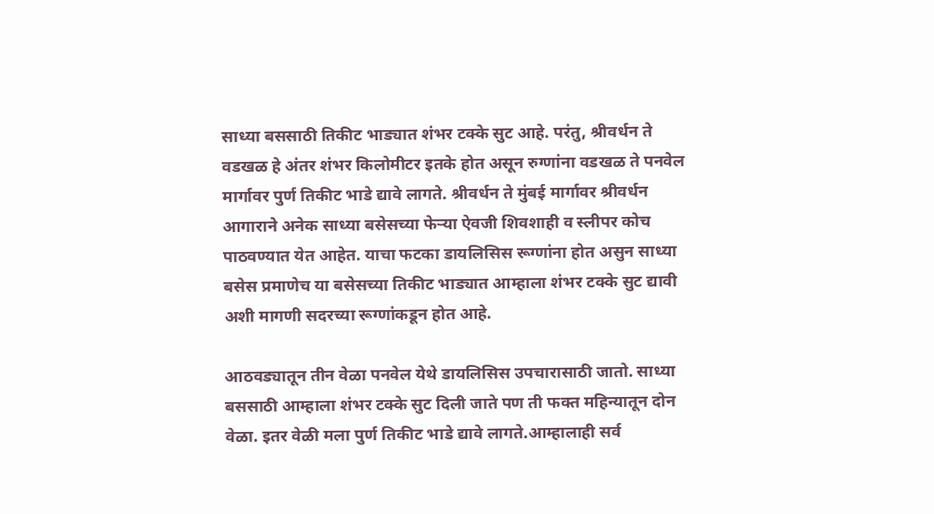साध्या बससाठी तिकीट भाड्यात शंभर टक्के सुट आहे. परंतु, श्रीवर्धन ते वडखळ हे अंतर शंभर किलोमीटर इतके होत असून रुग्णांना वडखळ ते पनवेल मार्गावर पुर्ण तिकीट भाडे द्यावे लागते. श्रीवर्धन ते मुंबई मार्गावर श्रीवर्धन आगाराने अनेक साध्या बसेसच्या फेऱ्या ऐवजी शिवशाही व स्लीपर कोच पाठवण्यात येत आहेत. याचा फटका डायलिसिस रूग्णांना होत असुन साध्या बसेस प्रमाणेच या बसेसच्या तिकीट भाड्यात आम्हाला शंभर टक्के सुट द्यावी अशी मागणी सदरच्या रूग्णांकडून होत आहे.

आठवड्यातून तीन वेळा पनवेल येथे डायलिसिस उपचारासाठी जातो. साध्या बससाठी आम्हाला शंभर टक्के सुट दिली जाते पण ती फक्त महिन्यातून दोन वेळा. इतर वेळी मला पुर्ण तिकीट भाडे द्यावे लागते.आम्हालाही सर्व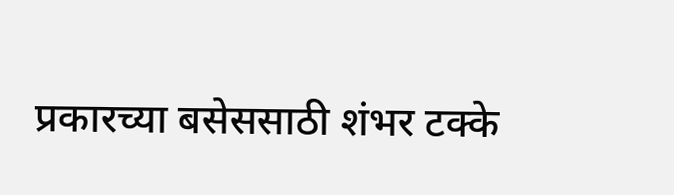प्रकारच्या बसेससाठी शंभर टक्के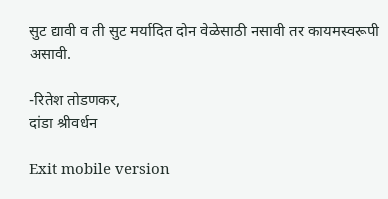सुट द्यावी व ती सुट मर्यादित दोन वेळेसाठी नसावी तर कायमस्वरूपी असावी.

-रितेश तोडणकर,
दांडा श्रीवर्धन

Exit mobile version